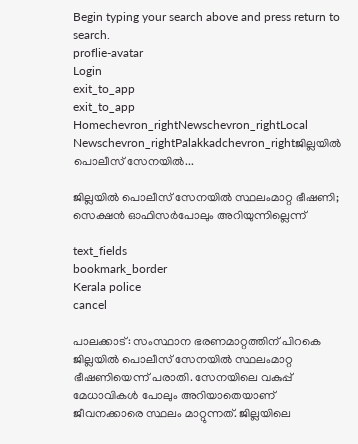Begin typing your search above and press return to search.
proflie-avatar
Login
exit_to_app
exit_to_app
Homechevron_rightNewschevron_rightLocal Newschevron_rightPalakkadchevron_rightജില്ലയിൽ പൊലീസ് സേനയിൽ...

ജില്ലയിൽ പൊലീസ് സേനയിൽ സ്ഥലംമാറ്റ ഭീഷണി; സെക്ഷൻ ഓഫിസർപോലും അറിയുന്നില്ലെന്ന്

text_fields
bookmark_border
Kerala police
cancel

പാലക്കാട്: സംസ്ഥാന ഭരണമാറ്റത്തിന് പിറകെ ജില്ലയിൽ പൊലീസ് സേനയിൽ സ്ഥലംമാറ്റ ഭീഷണിയെന്ന് പരാതി. സേനയിലെ വകുപ്പ് മേധാവികൾ പോലും അറിയാതെയാണ് ജീവനക്കാരെ സ്ഥലം മാറ്റുന്നത്. ജില്ലയിലെ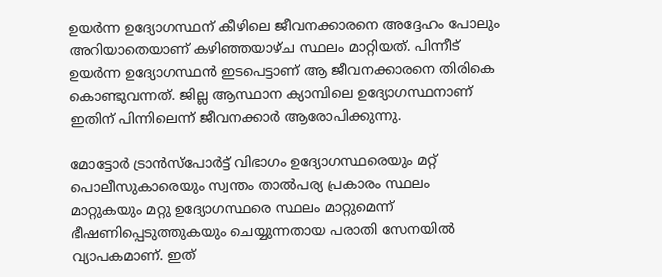ഉയർന്ന ഉദ്യോഗസ്ഥന് കീഴിലെ ജീവനക്കാരനെ അദ്ദേഹം പോലും അറിയാതെയാണ് കഴിഞ്ഞയാഴ്ച സ്ഥലം മാറ്റിയത്. പിന്നീട് ഉയർന്ന ഉദ്യോഗസ്ഥൻ ഇടപെട്ടാണ് ആ ജീവനക്കാരനെ തിരികെ കൊണ്ടുവന്നത്. ജില്ല ആസ്ഥാന ക്യാമ്പിലെ ഉദ്യോഗസ്ഥനാണ് ഇതിന് പിന്നിലെന്ന് ജീവനക്കാർ ആരോപിക്കുന്നു.

മോട്ടോർ ട്രാൻസ്പോർട്ട് വിഭാഗം ഉദ്യോഗസ്ഥരെയും മറ്റ് പൊലീസുകാരെയും സ്വന്തം താൽപര്യ പ്രകാരം സ്ഥലം മാറ്റുകയും മറ്റു ഉദ്യോഗസ്ഥരെ സ്ഥലം മാറ്റുമെന്ന് ഭീഷണിപ്പെടുത്തുകയും ചെയ്യുന്നതായ പരാതി സേനയിൽ വ്യാപകമാണ്. ഇത്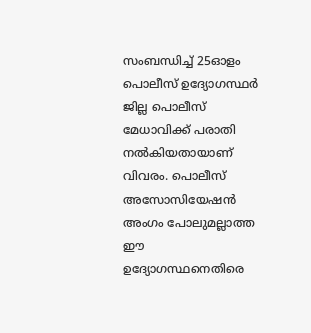സംബന്ധിച്ച് 25ഓളം പൊലീസ് ഉദ്യോഗസ്ഥർ ജില്ല പൊലീസ് മേധാവിക്ക് പരാതി നൽകിയതായാണ് വിവരം. പൊലീസ് അസോസിയേഷൻ അംഗം പോലുമല്ലാത്ത ഈ ഉദ്യോഗസ്ഥനെതിരെ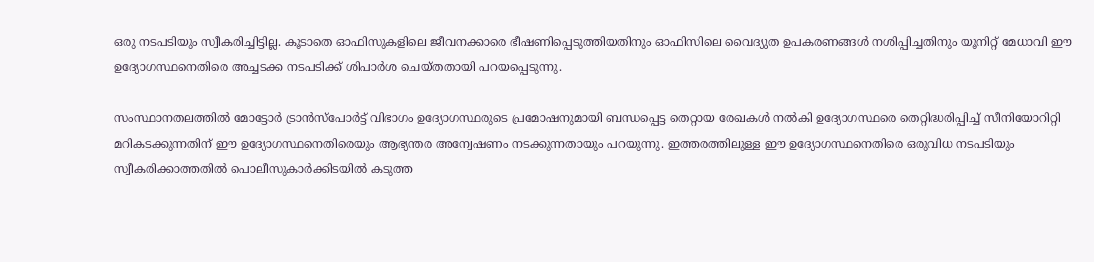ഒരു നടപടിയും സ്വീകരിച്ചിട്ടില്ല. കൂടാതെ ഓഫിസുകളിലെ ജീവനക്കാരെ ഭീഷണിപ്പെടുത്തിയതിനും ഓഫിസിലെ വൈദ്യുത ഉപകരണങ്ങൾ നശിപ്പിച്ചതിനും യൂനിറ്റ് മേധാവി ഈ ഉദ്യോഗസ്ഥനെതിരെ അച്ചടക്ക നടപടിക്ക് ശിപാർശ ചെയ്തതായി പറയപ്പെടുന്നു.

സംസ്ഥാനതലത്തിൽ മോട്ടോർ ട്രാൻസ്പോർട്ട് വിഭാഗം ഉദ്യോഗസ്ഥരുടെ പ്രമോഷനുമായി ബന്ധപ്പെട്ട തെറ്റായ രേഖകൾ നൽകി ഉദ്യോഗസ്ഥരെ തെറ്റിദ്ധരിപ്പിച്ച് സീനിയോറിറ്റി മറികടക്കുന്നതിന് ഈ ഉദ്യോഗസ്ഥനെതിരെയും ആഭ്യന്തര അന്വേഷണം നടക്കുന്നതായും പറയുന്നു. ഇത്തരത്തിലുള്ള ഈ ഉദ്യോഗസ്ഥനെതിരെ ഒരുവിധ നടപടിയും സ്വീകരിക്കാത്തതിൽ പൊലീസുകാർക്കിടയിൽ കടുത്ത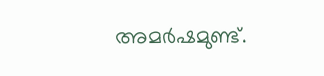അമർഷമുണ്ട്.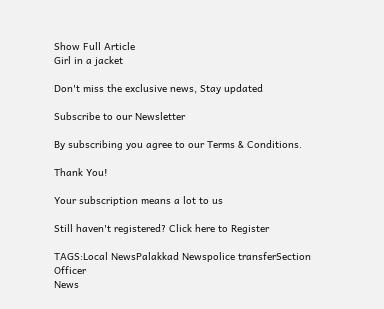Show Full Article
Girl in a jacket

Don't miss the exclusive news, Stay updated

Subscribe to our Newsletter

By subscribing you agree to our Terms & Conditions.

Thank You!

Your subscription means a lot to us

Still haven't registered? Click here to Register

TAGS:Local NewsPalakkad Newspolice transferSection Officer
News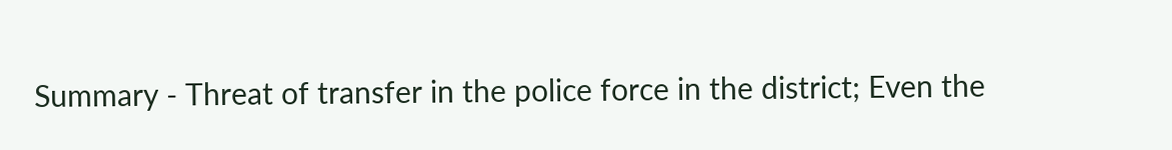Summary - Threat of transfer in the police force in the district; Even the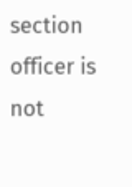section officer is not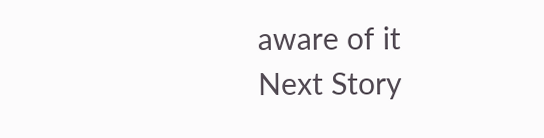aware of it
Next Story